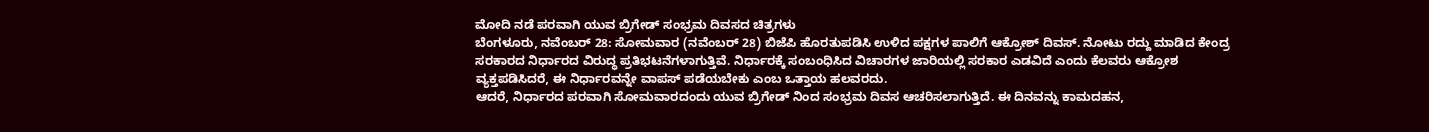ಮೋದಿ ನಡೆ ಪರವಾಗಿ ಯುವ ಬ್ರಿಗೇಡ್ ಸಂಭ್ರಮ ದಿವಸದ ಚಿತ್ರಗಳು
ಬೆಂಗಳೂರು, ನವೆಂಬರ್ 28: ಸೋಮವಾರ (ನವೆಂಬರ್ 28) ಬಿಜೆಪಿ ಹೊರತುಪಡಿಸಿ ಉಳಿದ ಪಕ್ಷಗಳ ಪಾಲಿಗೆ ಆಕ್ರೋಶ್ ದಿವಸ್. ನೋಟು ರದ್ದು ಮಾಡಿದ ಕೇಂದ್ರ ಸರಕಾರದ ನಿರ್ಧಾರದ ವಿರುದ್ಧ ಪ್ರತಿಭಟನೆಗಳಾಗುತ್ತಿವೆ. ನಿರ್ಧಾರಕ್ಕೆ ಸಂಬಂಧಿಸಿದ ವಿಚಾರಗಳ ಜಾರಿಯಲ್ಲಿ ಸರಕಾರ ಎಡವಿದೆ ಎಂದು ಕೆಲವರು ಆಕ್ರೋಶ ವ್ಯಕ್ತಪಡಿಸಿದರೆ, ಈ ನಿರ್ಧಾರವನ್ನೇ ವಾಪಸ್ ಪಡೆಯಬೇಕು ಎಂಬ ಒತ್ತಾಯ ಹಲವರದು.
ಆದರೆ, ನಿರ್ಧಾರದ ಪರವಾಗಿ ಸೋಮವಾರದಂದು ಯುವ ಬ್ರಿಗೇಡ್ ನಿಂದ ಸಂಭ್ರಮ ದಿವಸ ಆಚರಿಸಲಾಗುತ್ತಿದೆ. ಈ ದಿನವನ್ನು ಕಾಮದಹನ,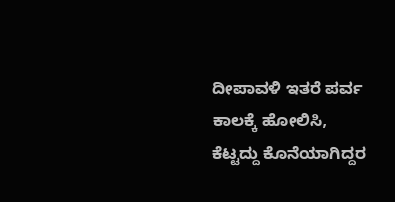ದೀಪಾವಳಿ ಇತರೆ ಪರ್ವ ಕಾಲಕ್ಕೆ ಹೋಲಿಸಿ, ಕೆಟ್ಟದ್ದು ಕೊನೆಯಾಗಿದ್ದರ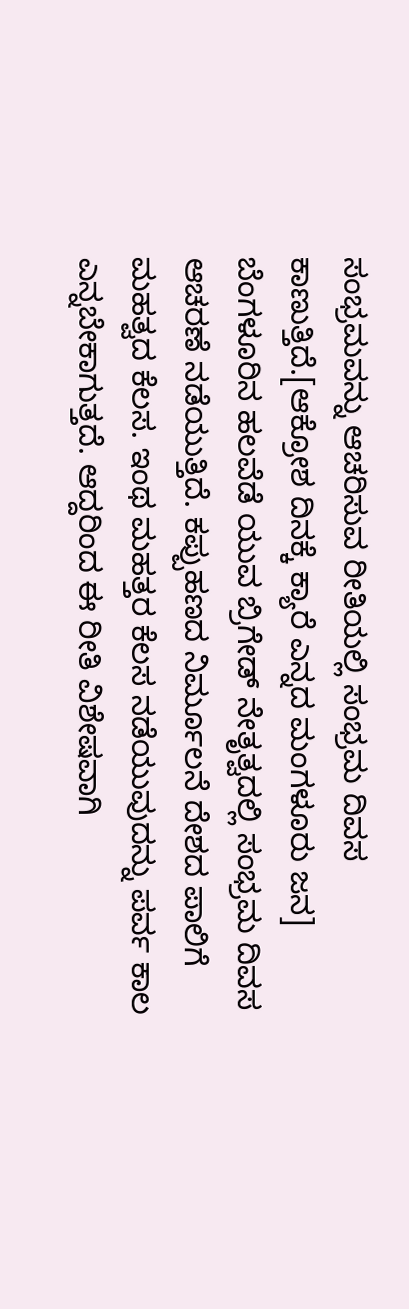ಸಂಭ್ರಮವನ್ನು ಆಚರಿಸುವ ರೀತಿಯಲ್ಲಿ ಸಂಭ್ರಮ ದಿವಸ ಕಾಣುತ್ತಿದೆ.[ಆಕ್ರೋಶ ದಿನಕ್ಕೆ ಕ್ಯಾರೆ ಎನ್ನದ ಮಂಗಳೂರು ಜನ]
ಬೆಂಗಳೂರಿನ ಹಲವೆಡೆ ಯುವ ಬ್ರಿಗೇಡ್ ನೇತೃತ್ವದಲ್ಲಿ ಸಂಭ್ರಮ ದಿವಸ ಆಚರಣೆ ನಡೆಯುತ್ತಿದೆ. ಕಪ್ಪುಹಣದ ನಿರ್ಮೂಲನೆ ದೇಶದ ಪಾಲಿಗೆ ಮಹತ್ವದ ಕೆಲಸ. ಇಂಥ ಮಹತ್ತರ ಕೆಲಸ ನಡೆಯುವುದನ್ನು ಪರ್ವ ಕಾಲ ಎನ್ನಬೇಕಾಗುತ್ತದೆ. ಆದ್ದರಿಂದ ಈ ರೀತಿ ವಿಶೇಷವಾಗಿ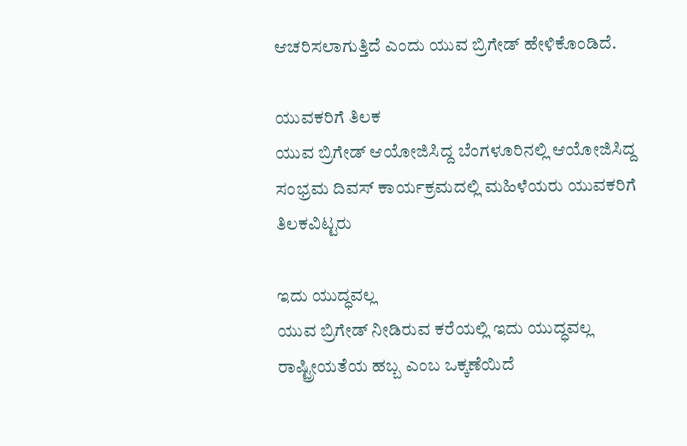ಆಚರಿಸಲಾಗುತ್ತಿದೆ ಎಂದು ಯುವ ಬ್ರಿಗೇಡ್ ಹೇಳಿಕೊಂಡಿದೆ.

ಯುವಕರಿಗೆ ತಿಲಕ
ಯುವ ಬ್ರಿಗೇಡ್ ಆಯೋಜಿಸಿದ್ದ ಬೆಂಗಳೂರಿನಲ್ಲಿ ಆಯೋಜಿಸಿದ್ದ ಸಂಭ್ರಮ ದಿವಸ್ ಕಾರ್ಯಕ್ರಮದಲ್ಲಿ ಮಹಿಳೆಯರು ಯುವಕರಿಗೆ ತಿಲಕವಿಟ್ಟರು

ಇದು ಯುದ್ಧವಲ್ಲ
ಯುವ ಬ್ರಿಗೇಡ್ ನೀಡಿರುವ ಕರೆಯಲ್ಲಿ ಇದು ಯುದ್ಧವಲ್ಲ ರಾಷ್ಟ್ರೀಯತೆಯ ಹಬ್ಬ ಎಂಬ ಒಕ್ಕಣೆಯಿದೆ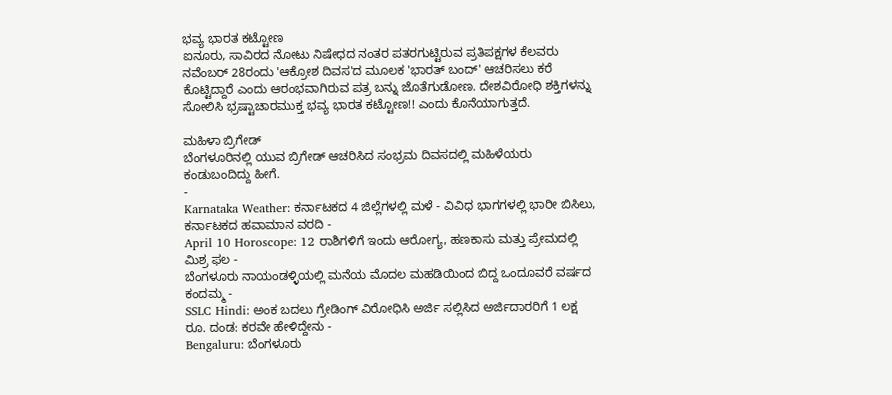ಭವ್ಯ ಭಾರತ ಕಟ್ಟೋಣ
ಐನೂರು, ಸಾವಿರದ ನೋಟು ನಿಷೇಧದ ನಂತರ ಪತರಗುಟ್ಟಿರುವ ಪ್ರತಿಪಕ್ಷಗಳ ಕೆಲವರು ನವೆಂಬರ್ 28ರಂದು 'ಆಕ್ರೋಶ ದಿವಸ'ದ ಮೂಲಕ 'ಭಾರತ್ ಬಂದ್' ಆಚರಿಸಲು ಕರೆ ಕೊಟ್ಟಿದ್ದಾರೆ ಎಂದು ಆರಂಭವಾಗಿರುವ ಪತ್ರ ಬನ್ನು ಜೊತೆಗುಡೋಣ. ದೇಶವಿರೋಧಿ ಶಕ್ತಿಗಳನ್ನು ಸೋಲಿಸಿ ಭ್ರಷ್ಟಾಚಾರಮುಕ್ತ ಭವ್ಯ ಭಾರತ ಕಟ್ಟೋಣ!! ಎಂದು ಕೊನೆಯಾಗುತ್ತದೆ.

ಮಹಿಳಾ ಬ್ರಿಗೇಡ್
ಬೆಂಗಳೂರಿನಲ್ಲಿ ಯುವ ಬ್ರಿಗೇಡ್ ಆಚರಿಸಿದ ಸಂಭ್ರಮ ದಿವಸದಲ್ಲಿ ಮಹಿಳೆಯರು ಕಂಡುಬಂದಿದ್ದು ಹೀಗೆ.
-
Karnataka Weather: ಕರ್ನಾಟಕದ 4 ಜಿಲ್ಲೆಗಳಲ್ಲಿ ಮಳೆ - ವಿವಿಧ ಭಾಗಗಳಲ್ಲಿ ಭಾರೀ ಬಿಸಿಲು, ಕರ್ನಾಟಕದ ಹವಾಮಾನ ವರದಿ -
April 10 Horoscope: 12 ರಾಶಿಗಳಿಗೆ ಇಂದು ಆರೋಗ್ಯ, ಹಣಕಾಸು ಮತ್ತು ಪ್ರೇಮದಲ್ಲಿ ಮಿಶ್ರ ಫಲ -
ಬೆಂಗಳೂರು ನಾಯಂಡಳ್ಳಿಯಲ್ಲಿ ಮನೆಯ ಮೊದಲ ಮಹಡಿಯಿಂದ ಬಿದ್ದ ಒಂದೂವರೆ ವರ್ಷದ ಕಂದಮ್ಮ -
SSLC Hindi: ಅಂಕ ಬದಲು ಗ್ರೇಡಿಂಗ್ ವಿರೋಧಿಸಿ ಅರ್ಜಿ ಸಲ್ಲಿಸಿದ ಅರ್ಜಿದಾರರಿಗೆ 1 ಲಕ್ಷ ರೂ. ದಂಡ: ಕರವೇ ಹೇಳಿದ್ದೇನು -
Bengaluru: ಬೆಂಗಳೂರು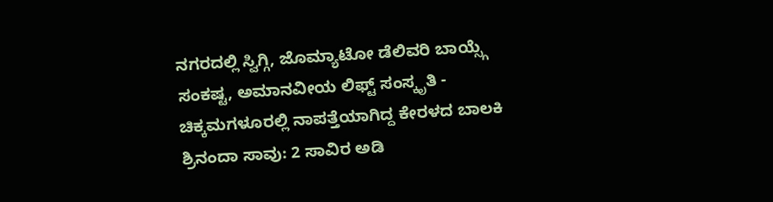ನಗರದಲ್ಲಿ ಸ್ವಿಗ್ಗಿ, ಜೊಮ್ಯಾಟೋ ಡೆಲಿವರಿ ಬಾಯ್ಸ್ಗೆ ಸಂಕಷ್ಟ, ಅಮಾನವೀಯ ಲಿಫ್ಟ್ ಸಂಸ್ಕೃತಿ -
ಚಿಕ್ಕಮಗಳೂರಲ್ಲಿ ನಾಪತ್ತೆಯಾಗಿದ್ದ ಕೇರಳದ ಬಾಲಕಿ ಶ್ರಿನಂದಾ ಸಾವು: 2 ಸಾವಿರ ಅಡಿ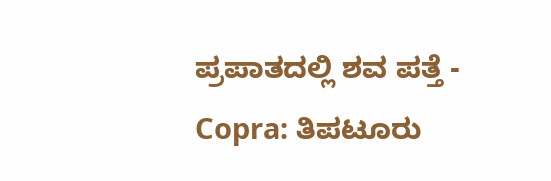ಪ್ರಪಾತದಲ್ಲಿ ಶವ ಪತ್ತೆ -
Copra: ತಿಪಟೂರು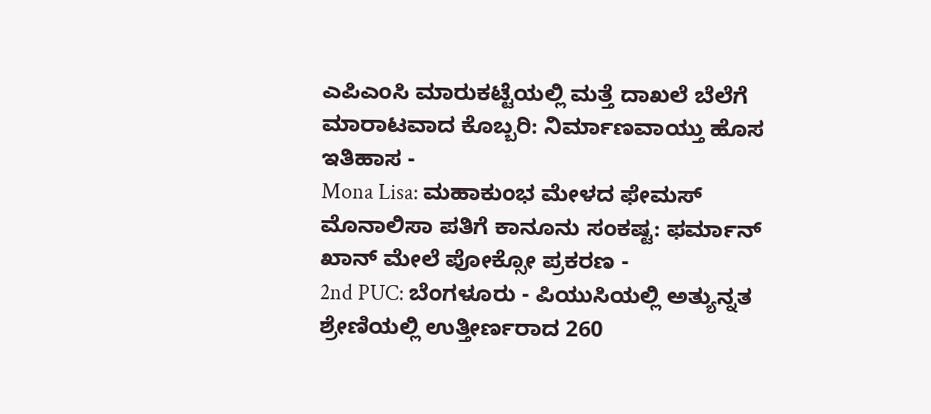ಎಪಿಎಂಸಿ ಮಾರುಕಟ್ಟೆಯಲ್ಲಿ ಮತ್ತೆ ದಾಖಲೆ ಬೆಲೆಗೆ ಮಾರಾಟವಾದ ಕೊಬ್ಬರಿ: ನಿರ್ಮಾಣವಾಯ್ತು ಹೊಸ ಇತಿಹಾಸ -
Mona Lisa: ಮಹಾಕುಂಭ ಮೇಳದ ಫೇಮಸ್ ಮೊನಾಲಿಸಾ ಪತಿಗೆ ಕಾನೂನು ಸಂಕಷ್ಟ: ಫರ್ಮಾನ್ ಖಾನ್ ಮೇಲೆ ಪೋಕ್ಸೋ ಪ್ರಕರಣ -
2nd PUC: ಬೆಂಗಳೂರು - ಪಿಯುಸಿಯಲ್ಲಿ ಅತ್ಯುನ್ನತ ಶ್ರೇಣಿಯಲ್ಲಿ ಉತ್ತೀರ್ಣರಾದ 260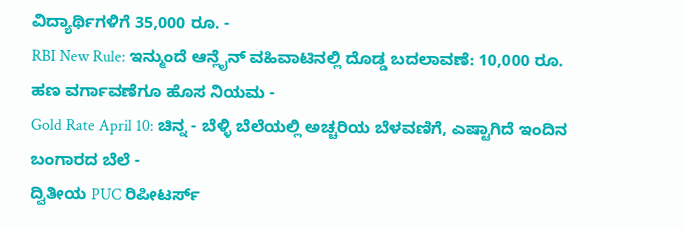ವಿದ್ಯಾರ್ಥಿಗಳಿಗೆ 35,000 ರೂ. -
RBI New Rule: ಇನ್ಮುಂದೆ ಆನ್ಲೈನ್ ವಹಿವಾಟಿನಲ್ಲಿ ದೊಡ್ಡ ಬದಲಾವಣೆ: 10,000 ರೂ. ಹಣ ವರ್ಗಾವಣೆಗೂ ಹೊಸ ನಿಯಮ -
Gold Rate April 10: ಚಿನ್ನ - ಬೆಳ್ಳಿ ಬೆಲೆಯಲ್ಲಿ ಅಚ್ಚರಿಯ ಬೆಳವಣಿಗೆ, ಎಷ್ಟಾಗಿದೆ ಇಂದಿನ ಬಂಗಾರದ ಬೆಲೆ -
ದ್ವಿತೀಯ PUC ರಿಪೀಟರ್ಸ್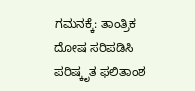ಗಮನಕ್ಕೆ: ತಾಂತ್ರಿಕ ದೋಷ ಸರಿಪಡಿಸಿ ಪರಿಷ್ಕೃತ ಫಲಿತಾಂಶ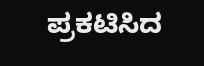ಪ್ರಕಟಿಸಿದ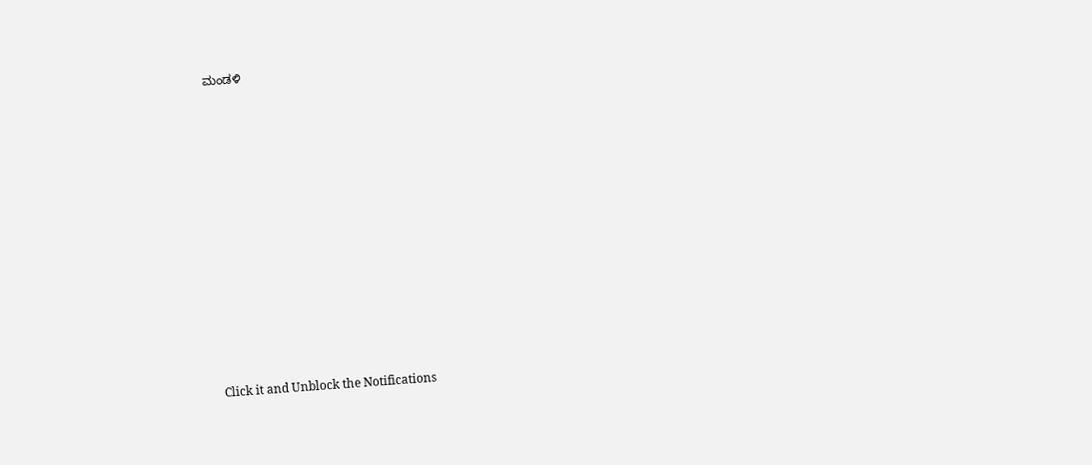ಮಂಡಳಿ












Click it and Unblock the Notifications